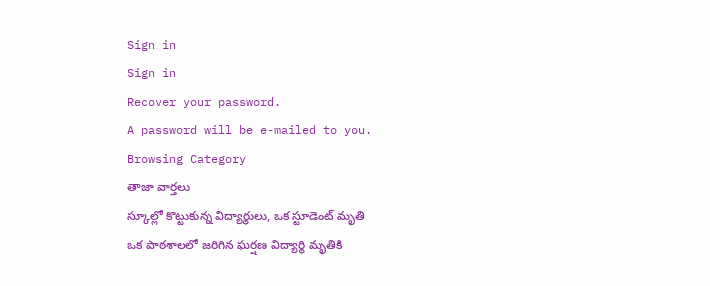Sign in
Sign in
Recover your password.
A password will be e-mailed to you.
Browsing Category
తాజా వార్తలు
స్కూల్లో కొట్టుకున్న విద్యార్థులు, ఒక స్టూడెంట్ మృతి
ఒక పాఠశాలలో జరిగిన ఘర్షణ విద్యార్థి మృతికి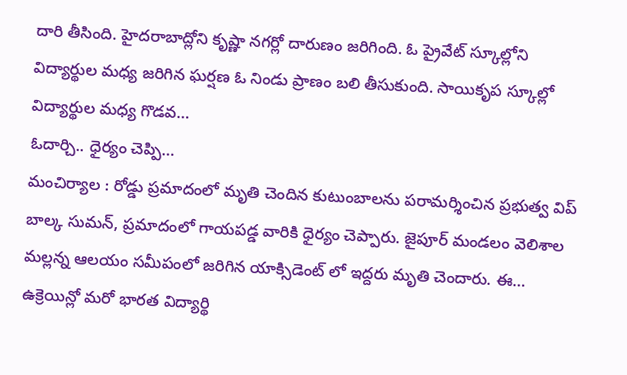దారి తీసింది. హైదరాబాద్లోని కృష్ణా నగర్లో దారుణం జరిగింది. ఓ ప్రైవేట్ స్కూల్లోని విద్యార్థుల మధ్య జరిగిన ఘర్షణ ఓ నిండు ప్రాణం బలి తీసుకుంది. సాయికృప స్కూల్లో విద్యార్థుల మధ్య గొడవ…
ఓదార్చి.. ధైర్యం చెప్పి…
మంచిర్యాల : రోడ్డు ప్రమాదంలో మృతి చెందిన కుటుంబాలను పరామర్శించిన ప్రభుత్వ విప్ బాల్క సుమన్, ప్రమాదంలో గాయపడ్డ వారికి ధైర్యం చెప్పారు. జైపూర్ మండలం వెలిశాల మల్లన్న ఆలయం సమీపంలో జరిగిన యాక్సిడెంట్ లో ఇద్దరు మృతి చెందారు. ఈ…
ఉక్రెయిన్లో మరో భారత విద్యార్థి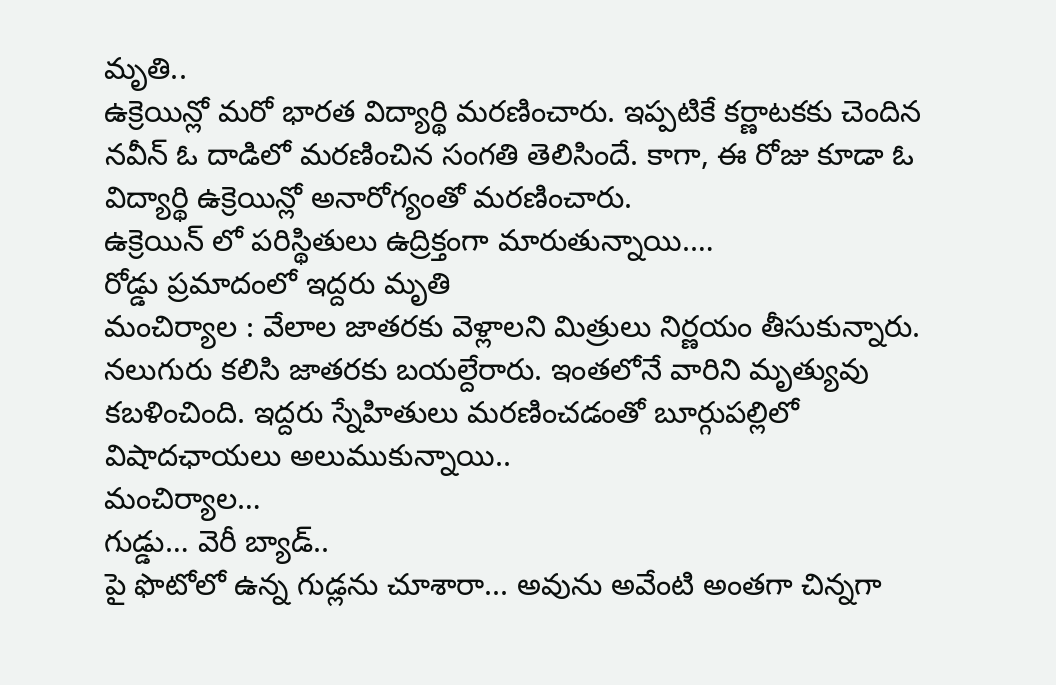మృతి..
ఉక్రెయిన్లో మరో భారత విద్యార్థి మరణించారు. ఇప్పటికే కర్ణాటకకు చెందిన నవీన్ ఓ దాడిలో మరణించిన సంగతి తెలిసిందే. కాగా, ఈ రోజు కూడా ఓ విద్యార్థి ఉక్రెయిన్లో అనారోగ్యంతో మరణించారు.
ఉక్రెయిన్ లో పరిస్థితులు ఉద్రిక్తంగా మారుతున్నాయి.…
రోడ్డు ప్రమాదంలో ఇద్దరు మృతి
మంచిర్యాల : వేలాల జాతరకు వెళ్లాలని మిత్రులు నిర్ణయం తీసుకున్నారు. నలుగురు కలిసి జాతరకు బయల్దేరారు. ఇంతలోనే వారిని మృత్యువు కబళించింది. ఇద్దరు స్నేహితులు మరణించడంతో బూర్గుపల్లిలో విషాదఛాయలు అలుముకున్నాయి..
మంచిర్యాల…
గుడ్డు… వెరీ బ్యాడ్..
పై ఫొటోలో ఉన్న గుడ్లను చూశారా... అవును అవేంటి అంతగా చిన్నగా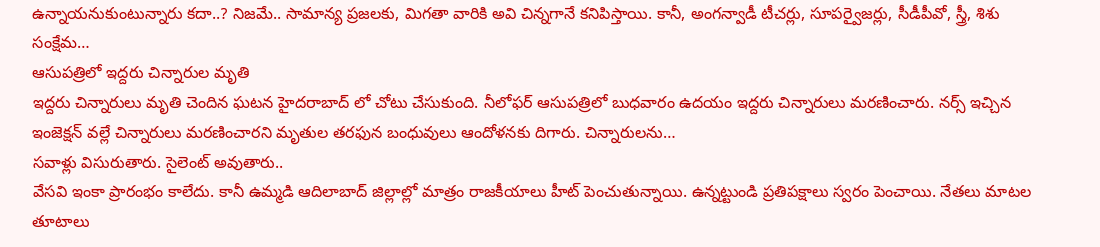ఉన్నాయనుకుంటున్నారు కదా..? నిజమే.. సామాన్య ప్రజలకు, మిగతా వారికి అవి చిన్నగానే కనిపిస్తాయి. కానీ, అంగన్వాడీ టీచర్లు, సూపర్వైజర్లు, సీడీపీవో, స్త్రీ, శిశు సంక్షేమ…
ఆసుపత్రిలో ఇద్దరు చిన్నారుల మృతి
ఇద్దరు చిన్నారులు మృతి చెందిన ఘటన హైదరాబాద్ లో చోటు చేసుకుంది. నీలోఫర్ ఆసుపత్రిలో బుధవారం ఉదయం ఇద్దరు చిన్నారులు మరణించారు. నర్స్ ఇచ్చిన ఇంజెక్షన్ వల్లే చిన్నారులు మరణించారని మృతుల తరఫున బంధువులు ఆందోళనకు దిగారు. చిన్నారులను…
సవాళ్లు విసురుతారు. సైలెంట్ అవుతారు..
వేసవి ఇంకా ప్రారంభం కాలేదు. కానీ ఉమ్మడి ఆదిలాబాద్ జిల్లాల్లో మాత్రం రాజకీయాలు హీట్ పెంచుతున్నాయి. ఉన్నట్టుండి ప్రతిపక్షాలు స్వరం పెంచాయి. నేతలు మాటల తూటాలు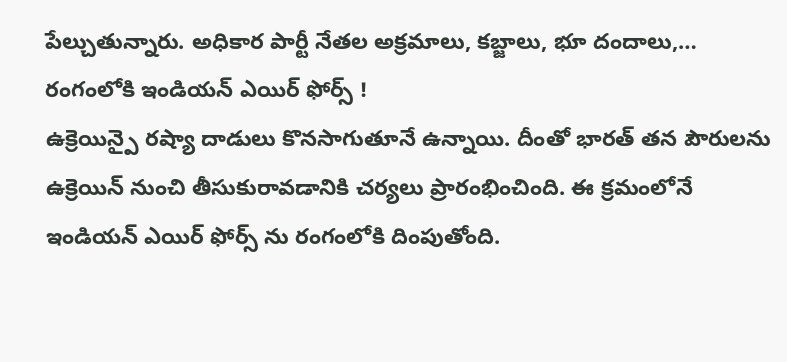పేల్చుతున్నారు. అధికార పార్టీ నేతల అక్రమాలు, కబ్జాలు, భూ దందాలు,…
రంగంలోకి ఇండియన్ ఎయిర్ ఫోర్స్ !
ఉక్రెయిన్పై రష్యా దాడులు కొనసాగుతూనే ఉన్నాయి. దీంతో భారత్ తన పౌరులను ఉక్రెయిన్ నుంచి తీసుకురావడానికి చర్యలు ప్రారంభించింది. ఈ క్రమంలోనే ఇండియన్ ఎయిర్ ఫోర్స్ ను రంగంలోకి దింపుతోంది.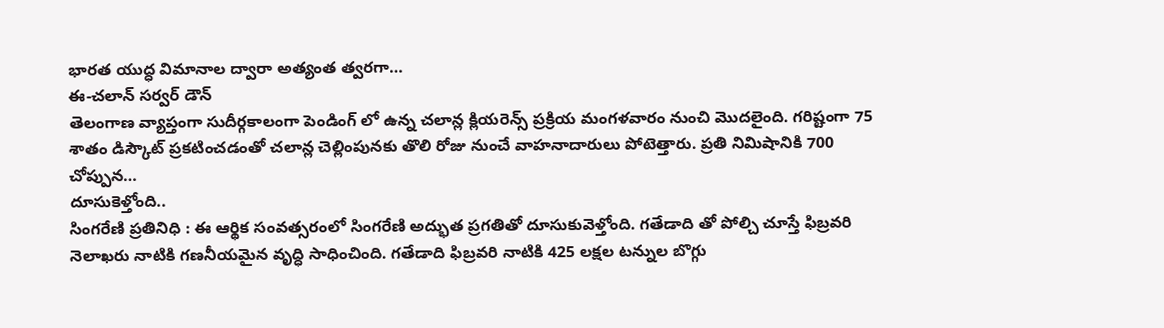భారత యుద్ధ విమానాల ద్వారా అత్యంత త్వరగా…
ఈ-చలాన్ సర్వర్ డౌన్
తెలంగాణ వ్యాప్తంగా సుదీర్గకాలంగా పెండింగ్ లో ఉన్న చలాన్ల క్లియరెన్స్ ప్రక్రియ మంగళవారం నుంచి మొదలైంది. గరిష్టంగా 75 శాతం డిస్కౌట్ ప్రకటించడంతో చలాన్ల చెల్లింపునకు తొలి రోజు నుంచే వాహనాదారులు పోటెత్తారు. ప్రతి నిమిషానికి 700 చోప్పున…
దూసుకెళ్తోంది..
సింగరేణి ప్రతినిధి : ఈ ఆర్థిక సంవత్సరంలో సింగరేణి అద్భుత ప్రగతితో దూసుకువెళ్తోంది. గతేడాది తో పోల్చి చూస్తే ఫిబ్రవరి నెలాఖరు నాటికి గణనీయమైన వృద్ధి సాధించింది. గతేడాది ఫిబ్రవరి నాటికి 425 లక్షల టన్నుల బొగ్గు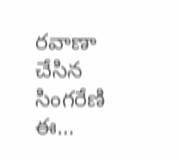రవాణా చేసిన సింగరేణి ఈ…